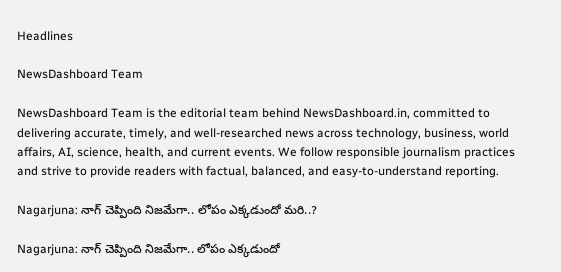Headlines

NewsDashboard Team

NewsDashboard Team is the editorial team behind NewsDashboard.in, committed to delivering accurate, timely, and well-researched news across technology, business, world affairs, AI, science, health, and current events. We follow responsible journalism practices and strive to provide readers with factual, balanced, and easy-to-understand reporting.

Nagarjuna: నాగ్ చెప్పింది నిజమేగా.. లోపం ఎక్కడుందో మరి..?

Nagarjuna: నాగ్ చెప్పింది నిజమేగా.. లోపం ఎక్కడుందో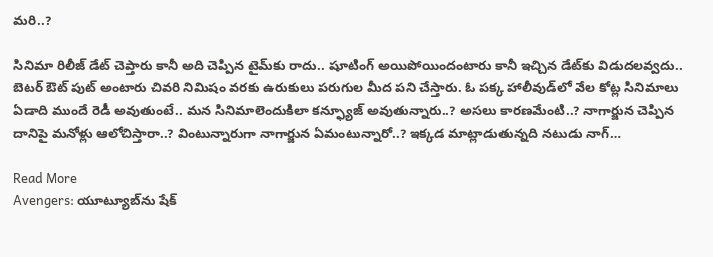మరి..?

సినిమా రిలీజ్ డేట్ చెప్తారు కానీ అది చెప్పిన టైమ్‌కు రాదు.. షూటింగ్ అయిపోయిందంటారు కానీ ఇచ్చిన డేట్‌కు విడుదలవ్వదు.. బెటర్ ఔట్ పుట్ అంటారు చివరి నిమిషం వరకు ఉరుకులు పరుగుల మీద పని చేస్తారు. ఓ పక్క హాలీవుడ్‌లో వేల కోట్ల సినిమాలు ఏడాది ముందే రెడీ అవుతుంటే.. మన సినిమాలెందుకిలా కన్ఫ్యూజ్ అవుతున్నారు..? అసలు కారణమేంటి..? నాగార్జున చెప్పిన దానిపై మనోళ్లు ఆలోచిస్తారా..? వింటున్నారుగా నాగార్జున ఏమంటున్నారో..? ఇక్కడ మాట్లాడుతున్నది నటుడు నాగ్…

Read More
Avengers: యూట్యూబ్‌ను షేక్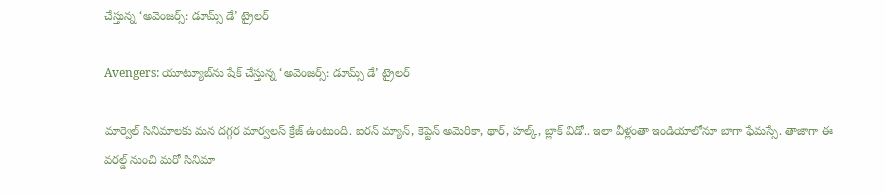చేస్తున్న ‘అవెంజర్స్: డూమ్స్ డే’ ట్రైలర్

Avengers: యూట్యూబ్‌ను షేక్ చేస్తున్న ‘అవెంజర్స్: డూమ్స్ డే’ ట్రైలర్

మార్వెల్ సినిమాలకు మన దగ్గర మార్వలస్ క్రేజ్ ఉంటుంది. ఐరన్ మ్యాన్, కెప్టెన్ అమెరికా, థార్, హల్క్, బ్లాక్ విడో.. ఇలా వీళ్లంతా ఇండియాలోనూ బాగా ఫేమస్సే. తాజాగా ఈ వరల్డ్ నుంచి మరో సినిమా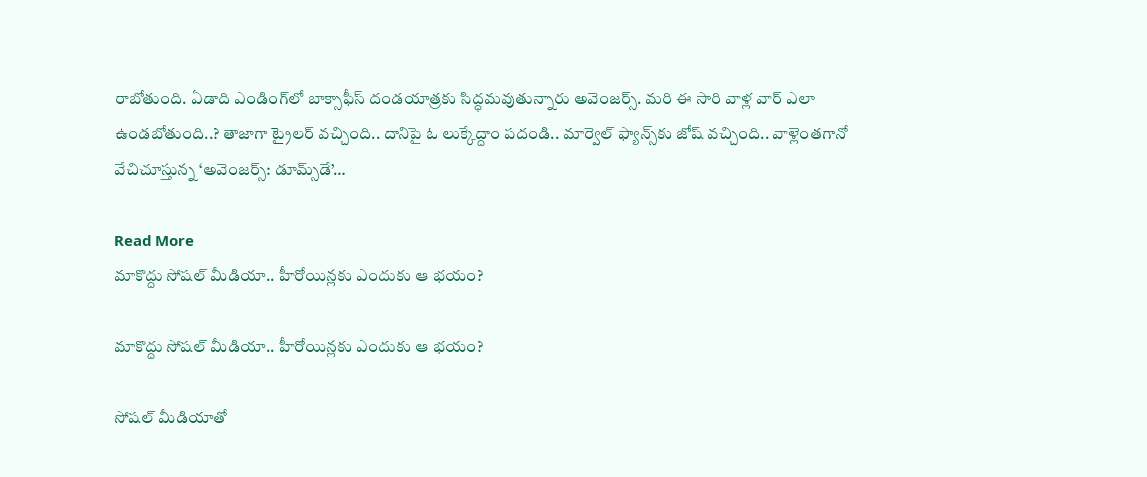రాబోతుంది. ఏడాది ఎండింగ్‌లో బాక్సాఫీస్ దండయాత్రకు సిద్ధమవుతున్నారు అవెంజర్స్. మరి ఈ సారి వాళ్ల వార్ ఎలా ఉండబోతుంది..? తాజాగా ట్రైలర్ వచ్చింది.. దానిపై ఓ లుక్కేద్దాం పదండి.. మార్వెల్ ఫ్యాన్స్‌కు జోష్ వచ్చింది.. వాళ్లెంతగానో వేచిచూస్తున్న ‘అవెంజర్స్: డూమ్స్‌డే’…

Read More
మాకొద్దు సోషల్ మీడియా.. హీరోయిన్లకు ఎందుకు ఆ భయం?

మాకొద్దు సోషల్ మీడియా.. హీరోయిన్లకు ఎందుకు ఆ భయం?

సోషల్ మీడియాతో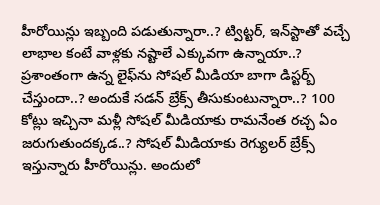హీరోయిన్లు ఇబ్బంది పడుతున్నారా..? ట్విట్టర్, ఇన్‌స్టాతో వచ్చే లాభాల కంటే వాళ్లకు నష్టాలే ఎక్కువగా ఉన్నాయా..? ప్రశాంతంగా ఉన్న లైఫ్‌ను సోషల్ మీడియా బాగా డిస్టర్బ్ చేస్తుందా..? అందుకే సడన్ బ్రేక్స్ తీసుకుంటున్నారా..? 100 కోట్లు ఇచ్చినా మళ్లీ సోషల్ మీడియాకు రామనేంత రచ్చ ఏం జరుగుతుందక్కడ..? సోషల్ మీడియాకు రెగ్యులర్ బ్రేక్స్ ఇస్తున్నారు హీరోయిన్లు. అందులో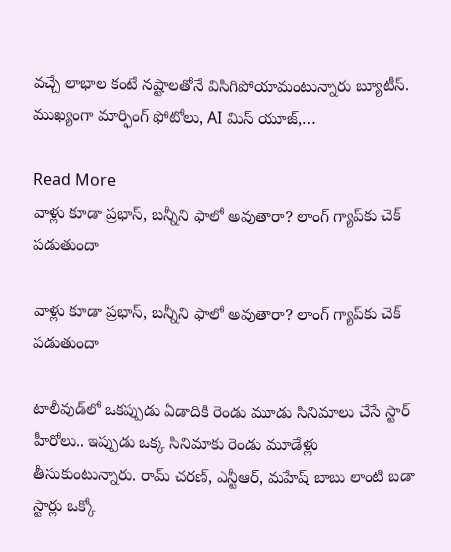వచ్చే లాభాల కంటే నష్టాలతోనే విసిగిపోయామంటున్నారు బ్యూటీస్. ముఖ్యంగా మార్ఫింగ్ ఫోటోలు, AI మిస్ యూజ్,…

Read More
వాళ్లు కూడా ప్రభాస్‌, బన్నీని ఫాలో అవుతారా? లాంగ్ గ్యాప్‌కు చెక్ పడుతుందా

వాళ్లు కూడా ప్రభాస్‌, బన్నీని ఫాలో అవుతారా? లాంగ్ గ్యాప్‌కు చెక్ పడుతుందా

టాలీవుడ్‌లో ఒకప్పుడు ఏడాదికి రెండు మూడు సినిమాలు చేసే స్టార్ హీరోలు.. ఇప్పుడు ఒక్క సినిమాకు రెండు మూడేళ్లు తీసుకుంటున్నారు. రామ్ చరణ్, ఎన్టీఆర్, మహేష్ బాబు లాంటి బడా స్టార్లు ఒక్కో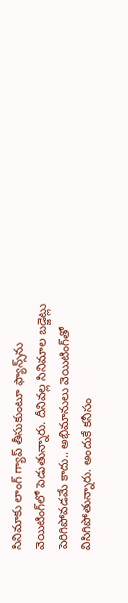సినిమాకు లాంగ్ గ్యాప్ తీసుకుంటూ ఫ్యాన్స్‌ను వెయిటింగ్‌లో పెడుతున్నారు. దీనివల్ల సినిమాల బడ్జెట్లు పెరిగిపోవడమే కాదు.. అభిమానులు వెయిటింగ్‌తో విసిగిపోతున్నారు. అందుకే కనీసం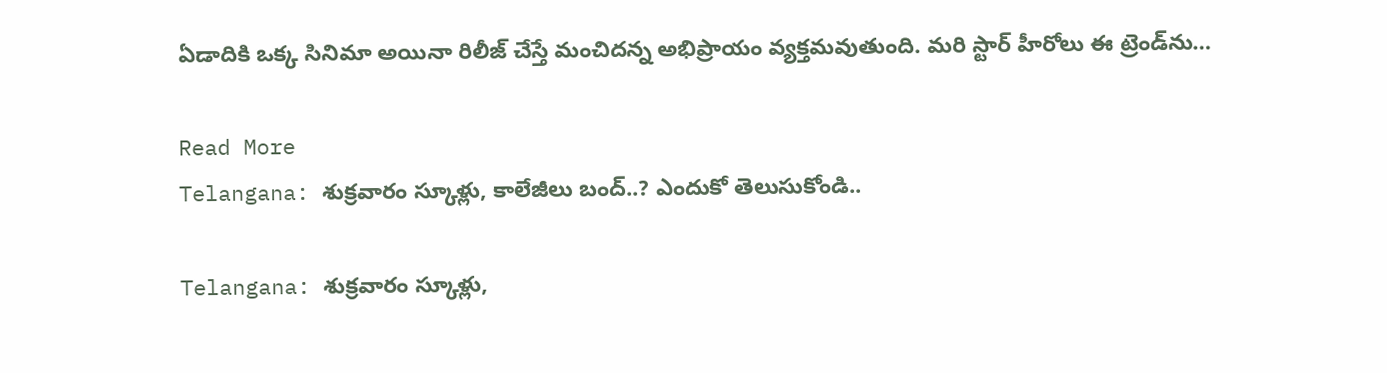ఏడాదికి ఒక్క సినిమా అయినా రిలీజ్ చేస్తే మంచిదన్న అభిప్రాయం వ్యక్తమవుతుంది. మరి స్టార్ హీరోలు ఈ ట్రెండ్‌ను…

Read More
Telangana: శుక్రవారం స్కూళ్లు, కాలేజీలు బంద్..? ఎందుకో తెలుసుకోండి..

Telangana: శుక్రవారం స్కూళ్లు,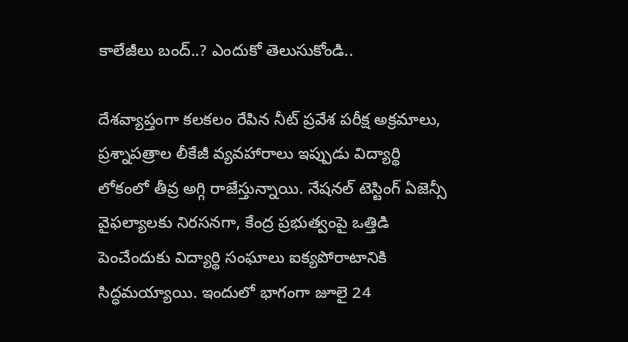కాలేజీలు బంద్..? ఎందుకో తెలుసుకోండి..

దేశవ్యాప్తంగా కలకలం రేపిన నీట్ ప్రవేశ పరీక్ష అక్రమాలు, ప్రశ్నాపత్రాల లీకేజీ వ్యవహారాలు ఇప్పుడు విద్యార్థి లోకంలో తీవ్ర అగ్గి రాజేస్తున్నాయి. నేషనల్ టెస్టింగ్ ఏజెన్సీ వైఫల్యాలకు నిరసనగా, కేంద్ర ప్రభుత్వంపై ఒత్తిడి పెంచేందుకు విద్యార్థి సంఘాలు ఐక్యపోరాటానికి సిద్ధమయ్యాయి. ఇందులో భాగంగా జూలై 24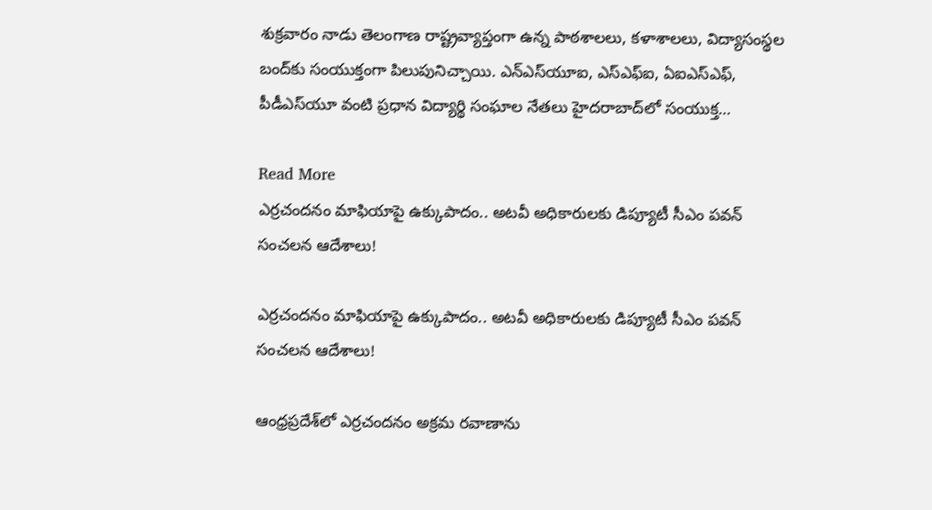శుక్రవారం నాడు తెలంగాణ రాష్ట్రవ్యాప్తంగా ఉన్న పాఠశాలలు, కళాశాలలు, విద్యాసంస్థల బంద్‌కు సంయుక్తంగా పిలుపునిచ్చాయి. ఎన్‌ఎస్‌యూఐ, ఎస్‌ఎఫ్‌ఐ, ఏఐఎస్‌ఎఫ్, పీడీఎస్‌యూ వంటి ప్రధాన విద్యార్థి సంఘాల నేతలు హైదరాబాద్‌లో సంయుక్త…

Read More
ఎర్రచందనం మాఫియాపై ఉక్కుపాదం.. అటవీ అధికారులకు డిప్యూటీ సీఎం పవన్ సంచలన ఆదేశాలు!

ఎర్రచందనం మాఫియాపై ఉక్కుపాదం.. అటవీ అధికారులకు డిప్యూటీ సీఎం పవన్ సంచలన ఆదేశాలు!

ఆంధ్రప్రదేశ్‌లో ఎర్రచందనం అక్రమ రవాణాను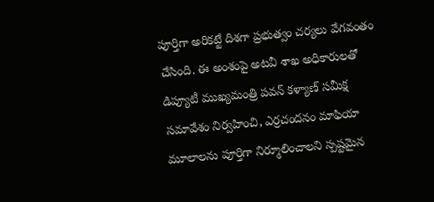పూర్తిగా అరికట్టే దిశగా ప్రభుత్వం చర్యలు వేగవంతం చేసింది. ఈ అంశంపై అటవీ శాఖ అధికారులతో డిప్యూటీ ముఖ్యమంత్రి పవన్ కళ్యాణ్ సమీక్ష సమావేశం నిర్వహించి, ఎర్రచందనం మాఫియా మూలాలను పూర్తిగా నిర్మూలించాలని స్పష్టమైన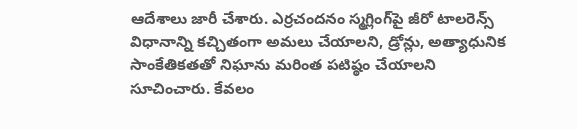ఆదేశాలు జారీ చేశారు. ఎర్రచందనం స్మగ్లింగ్‌పై జీరో టాలరెన్స్ విధానాన్ని కచ్చితంగా అమలు చేయాలని, డ్రోన్లు, అత్యాధునిక సాంకేతికతతో నిఘాను మరింత పటిష్ఠం చేయాలని సూచించారు. కేవలం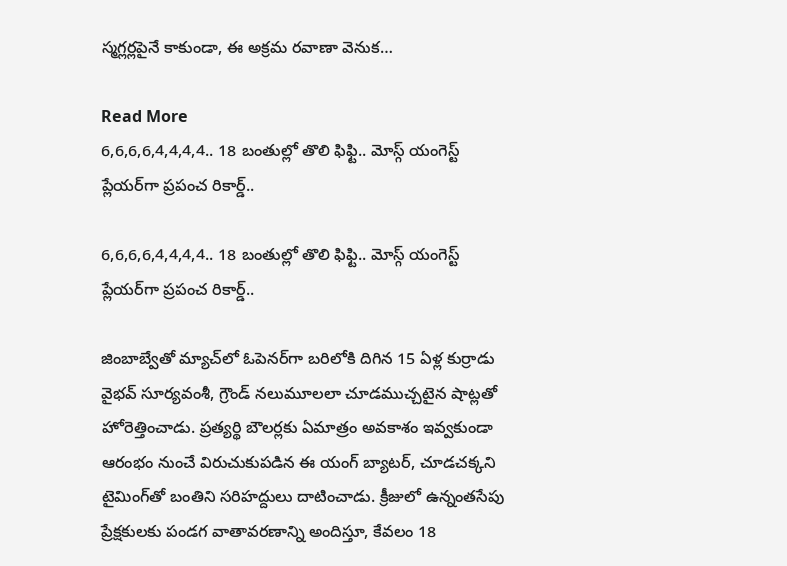స్మగ్లర్లపైనే కాకుండా, ఈ అక్రమ రవాణా వెనుక…

Read More
6,6,6,6,4,4,4,4.. 18 బంతుల్లో తొలి ఫిఫ్టి.. మోస్గ్ యంగెస్ట్ ప్లేయర్‌గా ప్రపంచ రికార్డ్..

6,6,6,6,4,4,4,4.. 18 బంతుల్లో తొలి ఫిఫ్టి.. మోస్గ్ యంగెస్ట్ ప్లేయర్‌గా ప్రపంచ రికార్డ్..

జింబాబ్వేతో మ్యాచ్‌లో ఓపెనర్‌గా బరిలోకి దిగిన 15 ఏళ్ల కుర్రాడు వైభవ్ సూర్యవంశీ, గ్రౌండ్ నలుమూలలా చూడముచ్చటైన షాట్లతో హోరెత్తించాడు. ప్రత్యర్థి బౌలర్లకు ఏమాత్రం అవకాశం ఇవ్వకుండా ఆరంభం నుంచే విరుచుకుపడిన ఈ యంగ్ బ్యాటర్, చూడచక్కని టైమింగ్‌తో బంతిని సరిహద్దులు దాటించాడు. క్రీజులో ఉన్నంతసేపు ప్రేక్షకులకు పండగ వాతావరణాన్ని అందిస్తూ, కేవలం 18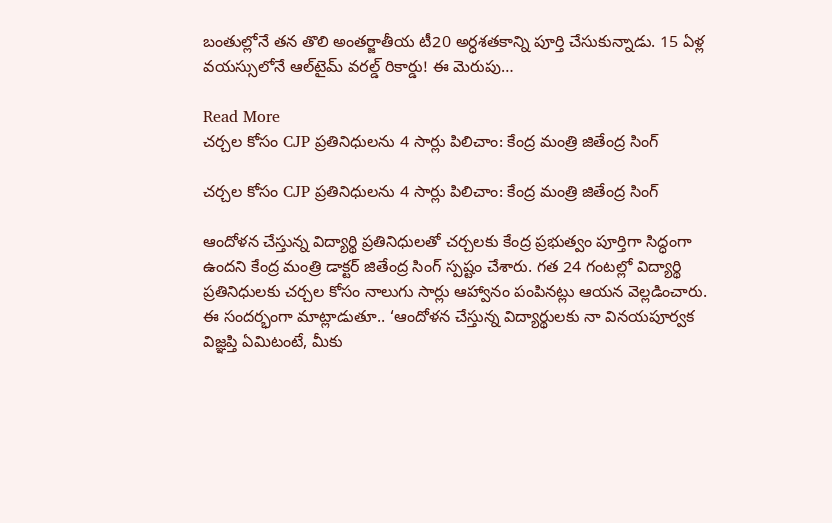బంతుల్లోనే తన తొలి అంతర్జాతీయ టీ20 అర్ధశతకాన్ని పూర్తి చేసుకున్నాడు. 15 ఏళ్ల వయస్సులోనే ఆల్‌టైమ్ వరల్డ్ రికార్డు! ఈ మెరుపు…

Read More
చర్చల కోసం CJP ప్రతినిధులను 4 సార్లు పిలిచాం: కేంద్ర మంత్రి జితేంద్ర సింగ్

చర్చల కోసం CJP ప్రతినిధులను 4 సార్లు పిలిచాం: కేంద్ర మంత్రి జితేంద్ర సింగ్

ఆందోళన చేస్తున్న విద్యార్థి ప్రతినిధులతో చర్చలకు కేంద్ర ప్రభుత్వం పూర్తిగా సిద్ధంగా ఉందని కేంద్ర మంత్రి డాక్టర్ జితేంద్ర సింగ్ స్పష్టం చేశారు. గత 24 గంటల్లో విద్యార్థి ప్రతినిధులకు చర్చల కోసం నాలుగు సార్లు ఆహ్వానం పంపినట్లు ఆయన వెల్లడించారు. ఈ సందర్భంగా మాట్లాడుతూ.. ‘ఆందోళన చేస్తున్న విద్యార్థులకు నా వినయపూర్వక విజ్ఞప్తి ఏమిటంటే, మీకు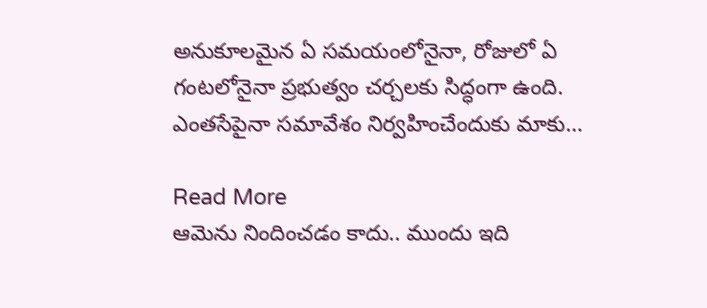అనుకూలమైన ఏ సమయంలోనైనా, రోజులో ఏ గంటలోనైనా ప్రభుత్వం చర్చలకు సిద్ధంగా ఉంది. ఎంతసేపైనా సమావేశం నిర్వహించేందుకు మాకు…

Read More
ఆమెను నిందించడం కాదు.. ముందు ఇది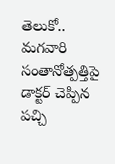తెలుకో.. మగవారి సంతానోత్పత్తిపై డాక్టర్ చెప్పిన పచ్చి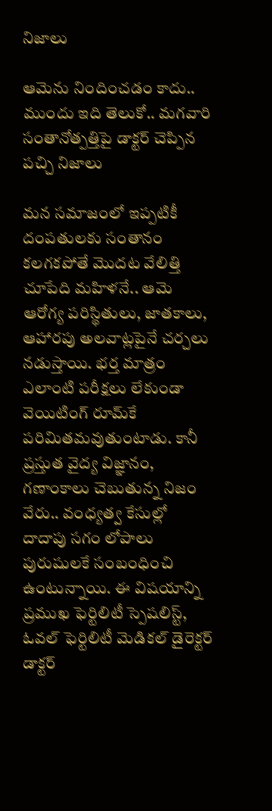నిజాలు

ఆమెను నిందించడం కాదు.. ముందు ఇది తెలుకో.. మగవారి సంతానోత్పత్తిపై డాక్టర్ చెప్పిన పచ్చి నిజాలు

మన సమాజంలో ఇప్పటికీ దంపతులకు సంతానం కలగకపోతే మొదట వేలిత్తి చూపేది మహిళనే.. ఆమె ఆరోగ్య పరిస్థితులు, జాతకాలు, ఆహారపు అలవాట్లపైనే చర్చలు నడుస్తాయి. భర్త మాత్రం ఎలాంటి పరీక్షలు లేకుండా వెయిటింగ్ రూమ్‌కే పరిమితమవుతుంటాడు. కానీ ప్రస్తుత వైద్య విజ్ఞానం, గణాంకాలు చెబుతున్న నిజం వేరు.. వంధ్యత్వ కేసుల్లో దాదాపు సగం లోపాలు పురుషులకే సంబంధించి ఉంటున్నాయి. ఈ విషయాన్ని ప్రముఖ ఫెర్టిలిటీ స్పెషలిస్ట్, ఓవల్ ఫెర్టిలిటీ మెడికల్ డైరెక్టర్ డాక్టర్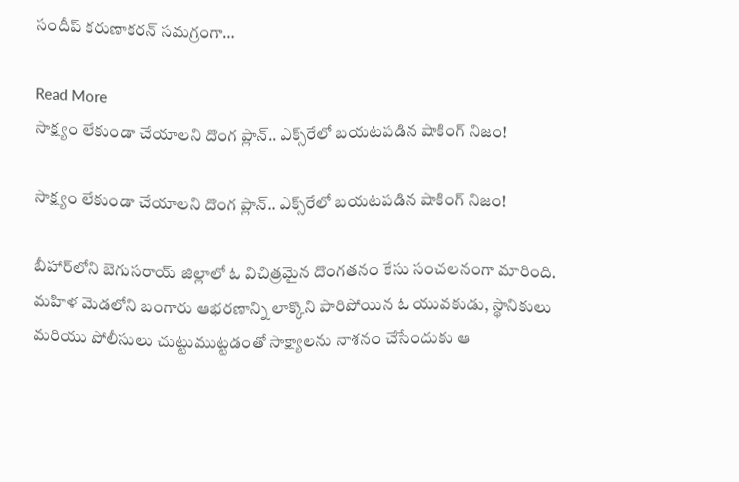సందీప్ కరుణాకరన్ సమగ్రంగా…

Read More
సాక్ష్యం లేకుండా చేయాలని దొంగ ప్లాన్.. ఎక్స్‌రేలో బయటపడిన షాకింగ్ నిజం!

సాక్ష్యం లేకుండా చేయాలని దొంగ ప్లాన్.. ఎక్స్‌రేలో బయటపడిన షాకింగ్ నిజం!

బీహార్‌లోని బెగుసరాయ్ జిల్లాలో ఓ విచిత్రమైన దొంగతనం కేసు సంచలనంగా మారింది. మహిళ మెడలోని బంగారు ఆభరణాన్ని లాక్కొని పారిపోయిన ఓ యువకుడు, స్థానికులు మరియు పోలీసులు చుట్టుముట్టడంతో సాక్ష్యాలను నాశనం చేసేందుకు ఆ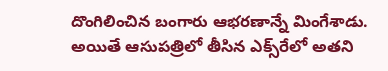దొంగిలించిన బంగారు ఆభరణాన్నే మింగేశాడు. అయితే ఆసుపత్రిలో తీసిన ఎక్స్‌రేలో అతని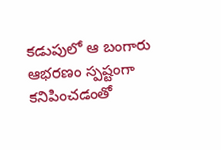కడుపులో ఆ బంగారు ఆభరణం స్పష్టంగా కనిపించడంతో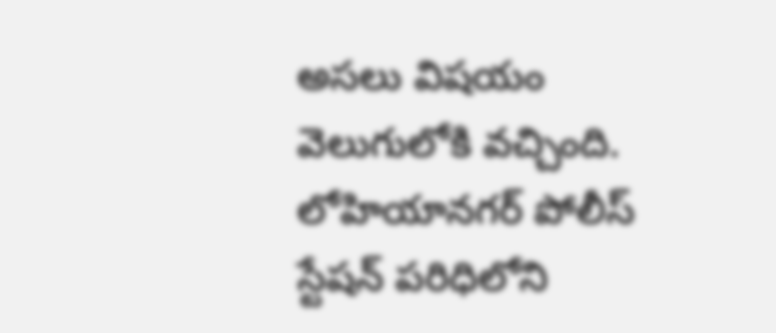అసలు విషయం వెలుగులోకి వచ్చింది. లోహియానగర్ పోలీస్ స్టేషన్ పరిధిలోని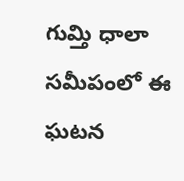గుమ్తి ధాలా సమీపంలో ఈ ఘటన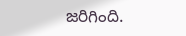జరిగింది.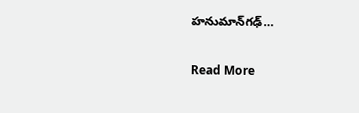హనుమాన్‌గఢ్…

Read More